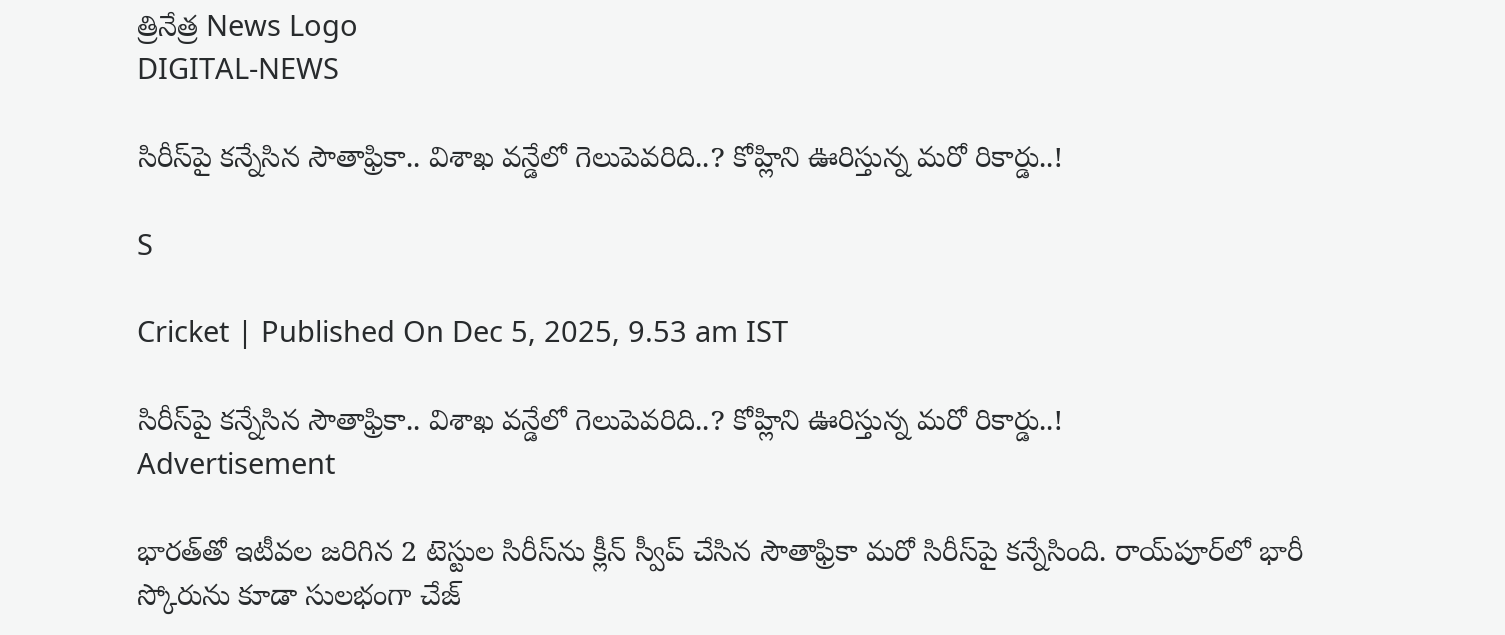త్రినేత్ర News Logo
DIGITAL-NEWS

సిరీస్‌పై క‌న్నేసిన సౌతాఫ్రికా.. విశాఖ వ‌న్డేలో గెలుపెవ‌రిది..? కోహ్లిని ఊరిస్తున్న మ‌రో రికార్డు..!

S

Cricket | Published On Dec 5, 2025, 9.53 am IST

సిరీస్‌పై క‌న్నేసిన సౌతాఫ్రికా.. విశాఖ వ‌న్డేలో గెలుపెవ‌రిది..? కోహ్లిని ఊరిస్తున్న మ‌రో రికార్డు..!
Advertisement

భార‌త్‌తో ఇటీవ‌ల జ‌రిగిన 2 టెస్టుల సిరీస్‌ను క్లీన్ స్వీప్ చేసిన సౌతాఫ్రికా మ‌రో సిరీస్‌పై క‌న్నేసింది. రాయ్‌పూర్‌లో భారీ స్కోరును కూడా సుల‌భంగా చేజ్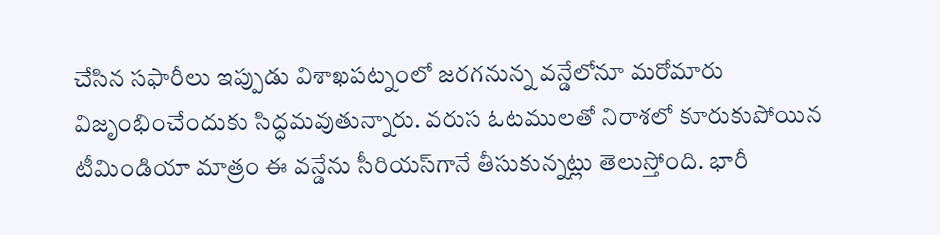చేసిన సఫారీలు ఇప్పుడు విశాఖ‌ప‌ట్నంలో జ‌ర‌గ‌నున్న వ‌న్డేలోనూ మ‌రోమారు విజృంభించేందుకు సిద్ధ‌మ‌వుతున్నారు. వ‌రుస ఓట‌ములతో నిరాశ‌లో కూరుకుపోయిన టీమిండియా మాత్రం ఈ వ‌న్డేను సీరియ‌స్‌గానే తీసుకున్న‌ట్లు తెలుస్తోంది. భారీ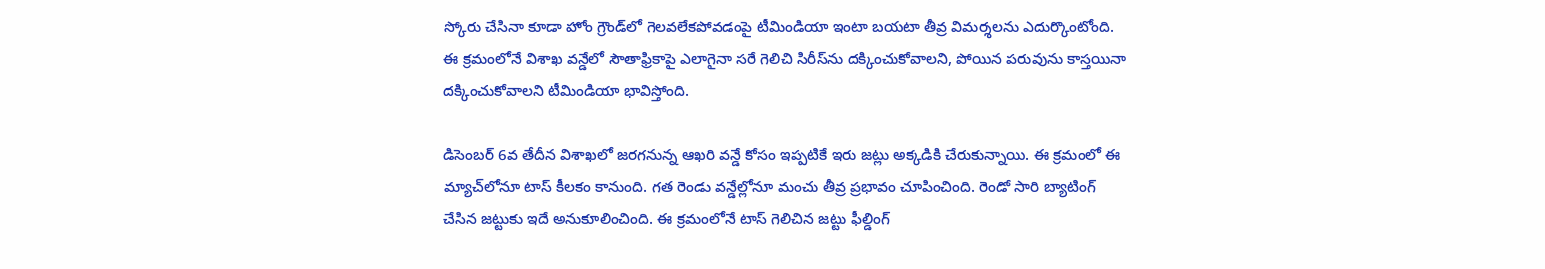స్కోరు చేసినా కూడా హోం గ్రౌండ్‌లో గెల‌వ‌లేక‌పోవ‌డంపై టీమిండియా ఇంటా బ‌య‌టా తీవ్ర విమ‌ర్శ‌ల‌ను ఎదుర్కొంటోంది. ఈ క్ర‌మంలోనే విశాఖ వ‌న్డేలో సౌతాఫ్రికాపై ఎలాగైనా స‌రే గెలిచి సిరీస్‌ను ద‌క్కించుకోవాల‌ని, పోయిన ప‌రువును కాస్త‌యినా ద‌క్కించుకోవాల‌ని టీమిండియా భావిస్తోంది.

డిసెంబ‌ర్ 6వ తేదీన విశాఖ‌లో జ‌ర‌గ‌నున్న ఆఖ‌రి వ‌న్డే కోసం ఇప్ప‌టికే ఇరు జ‌ట్లు అక్క‌డికి చేరుకున్నాయి. ఈ క్ర‌మంలో ఈ మ్యాచ్‌లోనూ టాస్ కీల‌కం కానుంది. గ‌త రెండు వ‌న్డేల్లోనూ మంచు తీవ్ర ప్ర‌భావం చూపించింది. రెండో సారి బ్యాటింగ్ చేసిన జ‌ట్టుకు ఇదే అనుకూలించింది. ఈ క్ర‌మంలోనే టాస్ గెలిచిన జ‌ట్టు ఫీల్డింగ్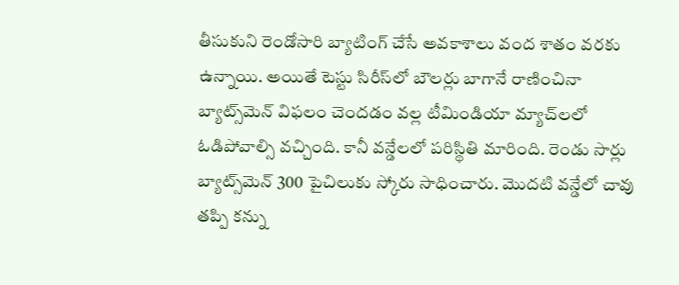తీసుకుని రెండోసారి బ్యాటింగ్ చేసే అవ‌కాశాలు వంద‌ శాతం వ‌ర‌కు ఉన్నాయి. అయితే టెస్టు సిరీస్‌లో బౌల‌ర్లు బాగానే రాణించినా బ్యాట్స్‌మెన్ విఫ‌లం చెంద‌డం వ‌ల్ల టీమిండియా మ్యాచ్‌ల‌లో ఓడిపోవాల్సి వ‌చ్చింది. కానీ వ‌న్డేల‌లో ప‌రిస్థితి మారింది. రెండు సార్లు బ్యాట్స్‌మెన్ 300 పైచిలుకు స్కోరు సాధించారు. మొద‌టి వ‌న్డేలో చావు త‌ప్పి క‌న్ను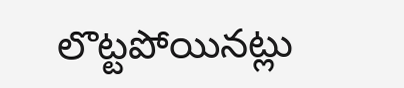లొట్ట‌పోయిన‌ట్లు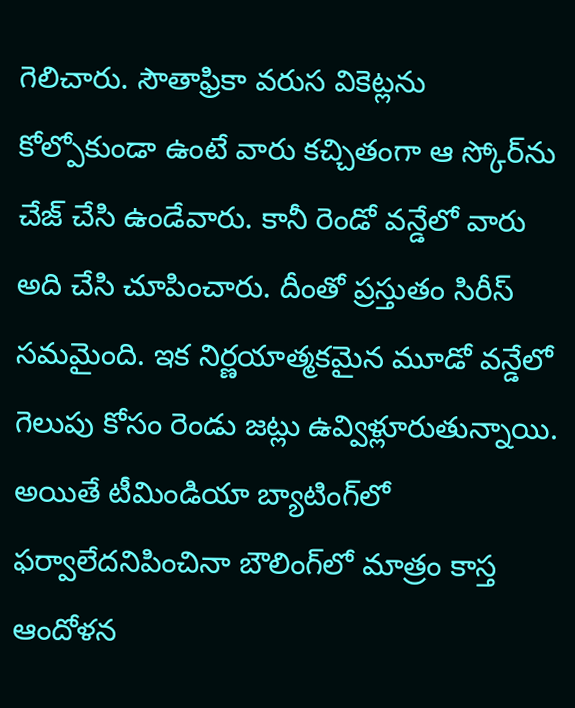గెలిచారు. సౌతాఫ్రికా వ‌రుస వికెట్ల‌ను కోల్పోకుండా ఉంటే వారు క‌చ్చితంగా ఆ స్కోర్‌ను చేజ్ చేసి ఉండేవారు. కానీ రెండో వ‌న్డేలో వారు అది చేసి చూపించారు. దీంతో ప్ర‌స్తుతం సిరీస్ స‌మమైంది. ఇక నిర్ణ‌యాత్మ‌క‌మైన మూడో వ‌న్డేలో గెలుపు కోసం రెండు జట్లు ఉవ్విళ్లూరుతున్నాయి. అయితే టీమిండియా బ్యాటింగ్‌లో ఫ‌ర్వాలేద‌నిపించినా బౌలింగ్‌లో మాత్రం కాస్త ఆందోళ‌న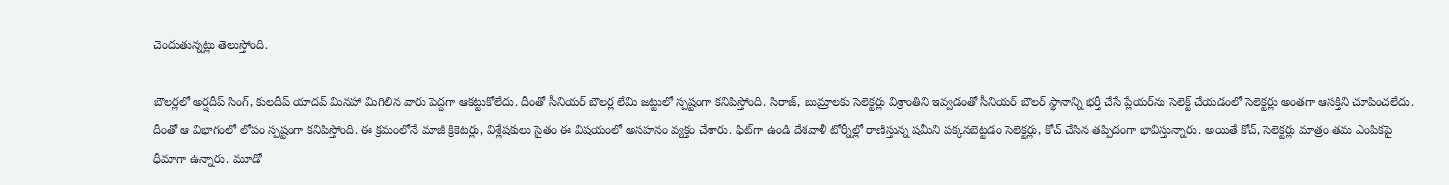చెందుతున్న‌ట్లు తెలుస్తోంది.

బౌల‌ర్ల‌లో అర్ష‌దీప్ సింగ్‌, కుల‌దీప్ యాద‌వ్ మిన‌హా మిగిలిన వారు పెద్ద‌గా ఆక‌ట్టుకోలేదు. దీంతో సీనియ‌ర్ బౌల‌ర్ల లేమి జ‌ట్టులో స్ప‌ష్టంగా క‌నిపిస్తోంది. సిరాజ్‌, బుమ్రాల‌కు సెలెక్ట‌ర్లు విశ్రాంతిని ఇవ్వ‌డంతో సీనియ‌ర్ బౌల‌ర్ స్థానాన్ని భ‌ర్తీ చేసే ప్లేయ‌ర్‌ను సెలెక్ట్ చేయ‌డంలో సెలెక్ట‌ర్లు అంత‌గా ఆస‌క్తిని చూపించ‌లేదు. దీంతో ఆ విభాగంలో లోపం స్ప‌ష్టంగా క‌నిపిస్తోంది. ఈ క్ర‌మంలోనే మాజీ క్రికెట‌ర్లు, విశ్లేష‌కులు సైతం ఈ విష‌యంలో అస‌హ‌నం వ్యక్తం చేశారు. ఫిట్‌గా ఉండి దేశ‌వాళీ టోర్నీల్లో రాణిస్తున్న ష‌మీని ప‌క్క‌నబెట్ట‌డం సెలెక్ట‌ర్లు, కోచ్ చేసిన త‌ప్పిదంగా భావిస్తున్నారు. అయితే కోచ్, సెలెక్ట‌ర్లు మాత్రం తమ ఎంపికపై ధీమాగా ఉన్నారు. మూడో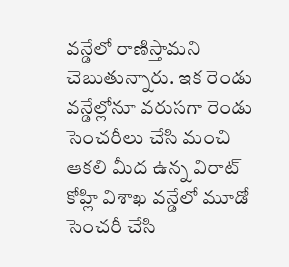వ‌న్డేలో రాణిస్తామ‌ని చెబుతున్నారు. ఇక రెండు వ‌న్డేల్లోనూ వ‌రుస‌గా రెండు సెంచ‌రీలు చేసి మంచి ఆక‌లి మీద ఉన్న విరాట్ కోహ్లి విశాఖ వ‌న్డేలో మూడో సెంచ‌రీ చేసి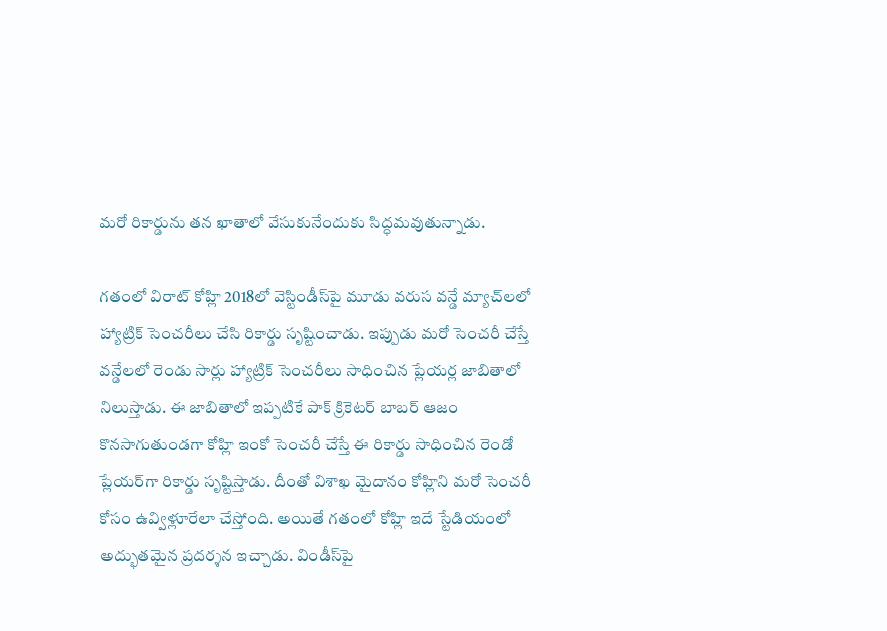మ‌రో రికార్డును త‌న ఖాతాలో వేసుకునేందుకు సిద్ధ‌మ‌వుతున్నాడు.

గ‌తంలో విరాట్ కోహ్లి 2018లో వెస్టిండీస్‌పై మూడు వ‌రుస వ‌న్డే మ్యాచ్‌ల‌లో హ్యాట్రిక్ సెంచ‌రీలు చేసి రికార్డు సృష్టించాడు. ఇప్పుడు మ‌రో సెంచ‌రీ చేస్తే వ‌న్డేల‌లో రెండు సార్లు హ్యాట్రిక్ సెంచ‌రీలు సాధించిన ప్లేయ‌ర్ల జాబితాలో నిలుస్తాడు. ఈ జాబితాలో ఇప్ప‌టికే పాక్ క్రికెట‌ర్ బాబ‌ర్ ఆజం కొన‌సాగుతుండ‌గా కోహ్లి ఇంకో సెంచ‌రీ చేస్తే ఈ రికార్డు సాధించిన రెండో ప్లేయ‌ర్‌గా రికార్డు సృష్టిస్తాడు. దీంతో విశాఖ మైదానం కోహ్లిని మ‌రో సెంచ‌రీ కోసం ఉవ్విళ్లూరేలా చేస్తోంది. అయితే గ‌తంలో కోహ్లి ఇదే స్టేడియంలో అద్భుత‌మైన ప్ర‌ద‌ర్శ‌న ఇచ్చాడు. విండీస్‌పై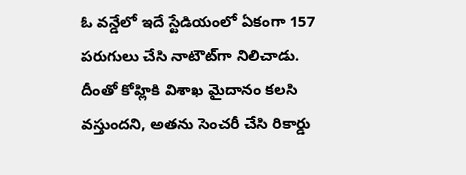ఓ వ‌న్డేలో ఇదే స్టేడియంలో ఏకంగా 157 ప‌రుగులు చేసి నాటౌట్‌గా నిలిచాడు. దీంతో కోహ్లికి విశాఖ మైదానం క‌ల‌సి వ‌స్తుంద‌ని, అత‌ను సెంచ‌రీ చేసి రికార్డు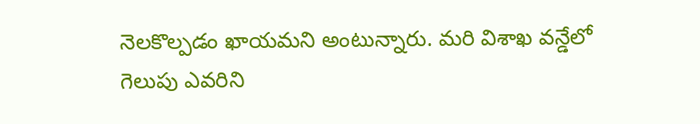నెల‌కొల్ప‌డం ఖాయ‌మ‌ని అంటున్నారు. మ‌రి విశాఖ వ‌న్డేలో గెలుపు ఎవ‌రిని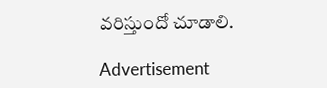వ‌రిస్తుందో చూడాలి.

Advertisement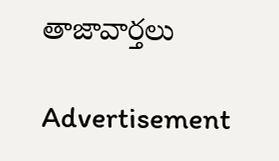తాజావార్తలు

Advertisement